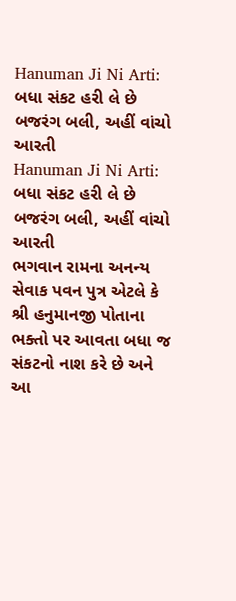Hanuman Ji Ni Arti: બધા સંકટ હરી લે છે બજરંગ બલી, અહીં વાંચો આરતી
Hanuman Ji Ni Arti: બધા સંકટ હરી લે છે બજરંગ બલી, અહીં વાંચો આરતી
ભગવાન રામના અનન્ય સેવાક પવન પુત્ર એટલે કે શ્રી હનુમાનજી પોતાના ભક્તો પર આવતા બધા જ સંકટનો નાશ કરે છે અને આ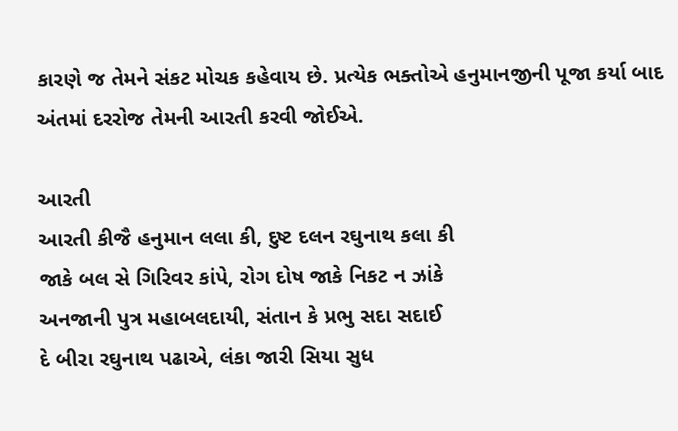કારણે જ તેમને સંકટ મોચક કહેવાય છે. પ્રત્યેક ભક્તોએ હનુમાનજીની પૂજા કર્યા બાદ અંતમાં દરરોજ તેમની આરતી કરવી જોઈએ.

આરતી
આરતી કીજૈ હનુમાન લલા કી, દુષ્ટ દલન રઘુનાથ કલા કી
જાકે બલ સે ગિરિવર કાંપે, રોગ દોષ જાકે નિકટ ન ઝાંકે
અનજાની પુત્ર મહાબલદાયી, સંતાન કે પ્રભુ સદા સદાઈ
દે બીરા રઘુનાથ પઢાએ, લંકા જારી સિયા સુધ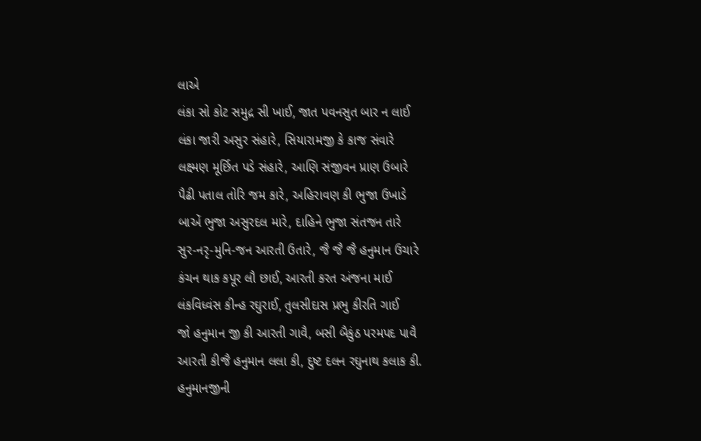લાએ
લંકા સો કોટ સમુદ્ર સી ખાઈ, જાત પવનસુત બાર ન લાઈ
લંકા જારી અસુર સંહારે, સિયારામજી કે કાજ સંવારે
લક્ષ્મણ મૂર્છિત પડે સંહારે, આણિ સંજીવન પ્રાણ ઉબારે
પૈઢી પતાલ તોરિ જમ કારે, અહિરાવણ કી ભુજા ઉખાડે
બાએં ભુજા અસુરદલ મારે, દાહિને ભુજા સંતજન તારે
સુર-નરૃ-મુનિ-જન આરતી ઉતારે, જૈ જૈ જૈ હનુમાન ઉચારે
કંચન થાક કપૂર લૌ છાઈ, આરતી કરત અંજના માઈ
લંકવિધ્વંસ કીન્હ રઘુરાઈ, તુલસીદાસ પ્રભુ કીરતિ ગાઈ
જો હનુમાન જી કી આરતી ગાવૈ, બસી બૈકુંઠ પરમપદ પાવૈ
આરતી કીજૈ હનુમાન લલા કી, દુષ્ટ દલન રઘુનાથ કલાક કી.
હનુમાનજીની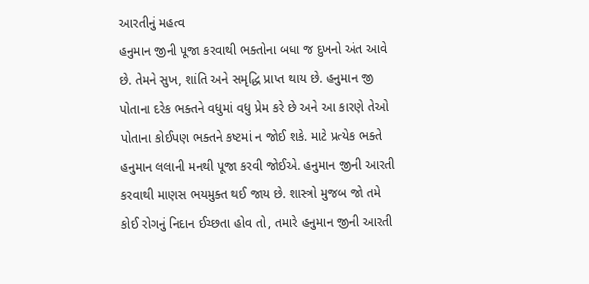આરતીનું મહત્વ
હનુમાન જીની પૂજા કરવાથી ભક્તોના બધા જ દુખનો અંત આવે છે. તેમને સુખ, શાંતિ અને સમૃદ્ધિ પ્રાપ્ત થાય છે. હનુમાન જી પોતાના દરેક ભક્તને વધુમાં વધુ પ્રેમ કરે છે અને આ કારણે તેઓ પોતાના કોઈપણ ભક્તને કષ્ટમાં ન જોઈ શકે. માટે પ્રત્યેક ભક્તે હનુમાન લલાની મનથી પૂજા કરવી જોઈએ. હનુમાન જીની આરતી કરવાથી માણસ ભયમુક્ત થઈ જાય છે. શાસ્ત્રો મુજબ જો તમે કોઈ રોગનું નિદાન ઈચ્છતા હોવ તો, તમારે હનુમાન જીની આરતી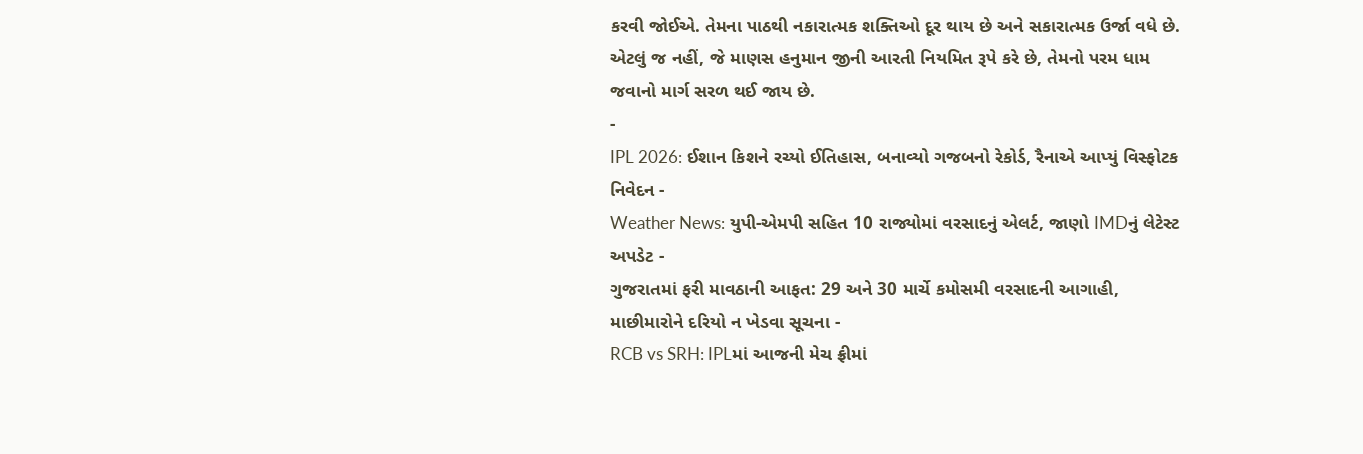કરવી જોઈએ. તેમના પાઠથી નકારાત્મક શક્તિઓ દૂર થાય છે અને સકારાત્મક ઉર્જા વધે છે. એટલું જ નહીં, જે માણસ હનુમાન જીની આરતી નિયમિત રૂપે કરે છે, તેમનો પરમ ધામ જવાનો માર્ગ સરળ થઈ જાય છે.
-
IPL 2026: ઈશાન કિશને રચ્યો ઈતિહાસ, બનાવ્યો ગજબનો રેકોર્ડ, રૈનાએ આપ્યું વિસ્ફોટક નિવેદન -
Weather News: યુપી-એમપી સહિત 10 રાજ્યોમાં વરસાદનું એલર્ટ, જાણો IMDનું લેટેસ્ટ અપડેટ -
ગુજરાતમાં ફરી માવઠાની આફત: 29 અને 30 માર્ચે કમોસમી વરસાદની આગાહી, માછીમારોને દરિયો ન ખેડવા સૂચના -
RCB vs SRH: IPLમાં આજની મેચ ફ્રીમાં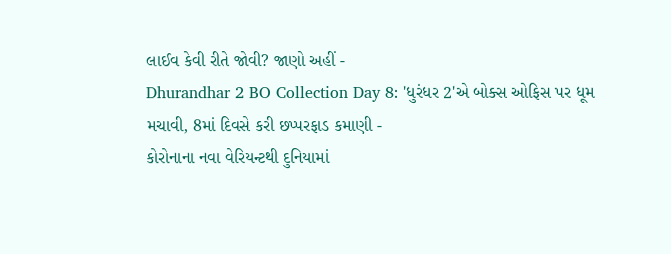લાઈવ કેવી રીતે જોવી? જાણો અહીં -
Dhurandhar 2 BO Collection Day 8: 'ધુરંધર 2'એ બોક્સ ઓફિસ પર ધૂમ મચાવી, 8માં દિવસે કરી છપ્પરફાડ કમાણી -
કોરોનાના નવા વેરિયન્ટથી દુનિયામાં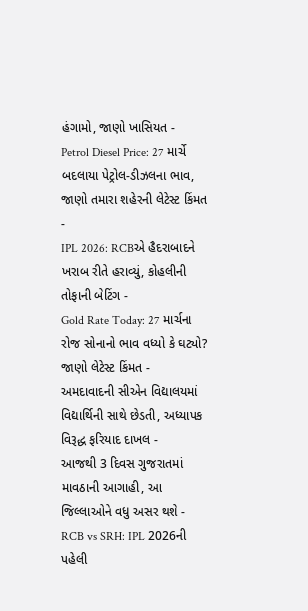હંગામો, જાણો ખાસિયત -
Petrol Diesel Price: 27 માર્ચે બદલાયા પેટ્રોલ-ડીઝલના ભાવ, જાણો તમારા શહેરની લેટેસ્ટ કિંમત -
IPL 2026: RCBએ હૈદરાબાદને ખરાબ રીતે હરાવ્યું, કોહલીની તોફાની બેટિંગ -
Gold Rate Today: 27 માર્ચના રોજ સોનાનો ભાવ વધ્યો કે ઘટ્યો? જાણો લેટેસ્ટ કિંમત -
અમદાવાદની સીએન વિદ્યાલયમાં વિદ્યાર્થિની સાથે છેડતી, અધ્યાપક વિરૂદ્ધ ફરિયાદ દાખલ -
આજથી 3 દિવસ ગુજરાતમાં માવઠાની આગાહી, આ જિલ્લાઓને વધુ અસર થશે -
RCB vs SRH: IPL 2026ની પહેલી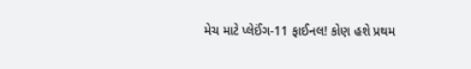મેચ માટે પ્લેઈંગ-11 ફાઈનલ! કોણ હશે પ્રથમ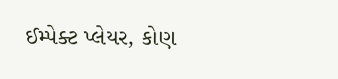ઈમ્પેક્ટ પ્લેયર, કોણ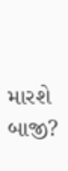મારશે બાજી?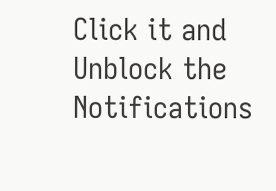Click it and Unblock the Notifications